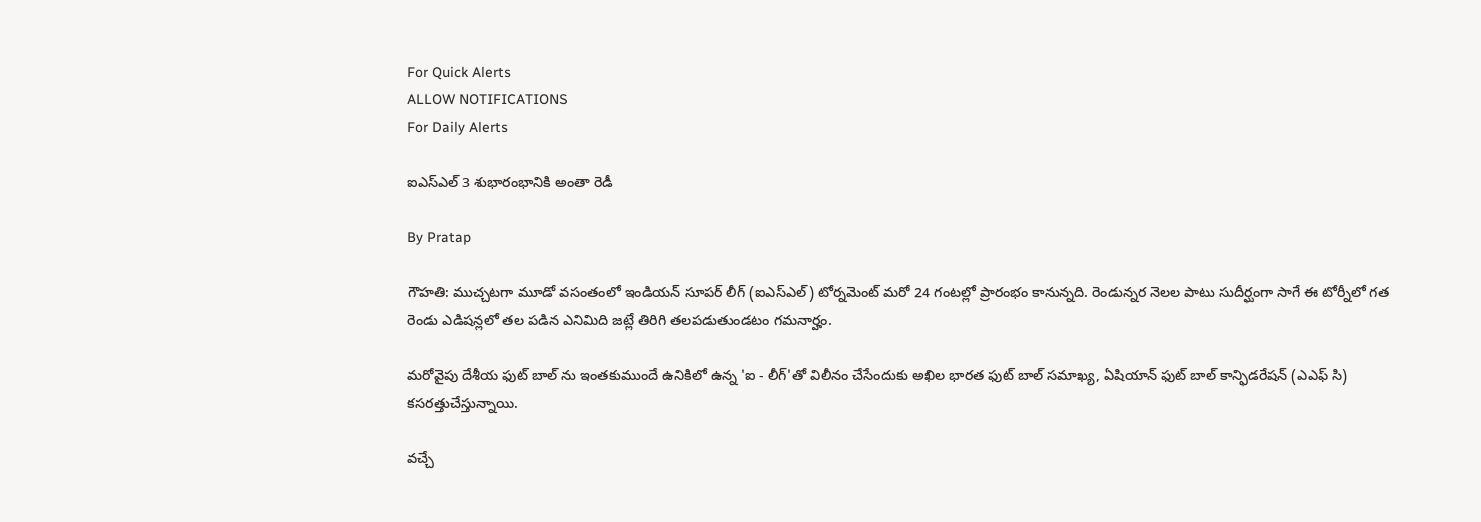For Quick Alerts
ALLOW NOTIFICATIONS
For Daily Alerts

ఐఎస్ఎల్ 3 శుభారంభానికి అంతా రెడీ

By Pratap

గౌహతి: ముచ్చటగా మూడో వసంతంలో ఇండియన్ సూపర్ లీగ్ (ఐఎస్ఎల్) టోర్నమెంట్ మరో 24 గంటల్లో ప్రారంభం కానున్నది. రెండున్నర నెలల పాటు సుదీర్ఘంగా సాగే ఈ టోర్నీలో గత రెండు ఎడిషన్లలో తల పడిన ఎనిమిది జట్లే తిరిగి తలపడుతుండటం గమనార్హం.

మరోవైపు దేశీయ ఫుట్ బాల్ ను ఇంతకుముందే ఉనికిలో ఉన్న 'ఐ - లీగ్'తో విలీనం చేసేందుకు అఖిల భారత ఫుట్ బాల్ సమాఖ్య, ఏషియాన్ ఫుట్ బాల్ కాన్ఫిడరేషన్ (ఎఎఫ్ సి) కసరత్తుచేస్తున్నాయి.

వచ్చే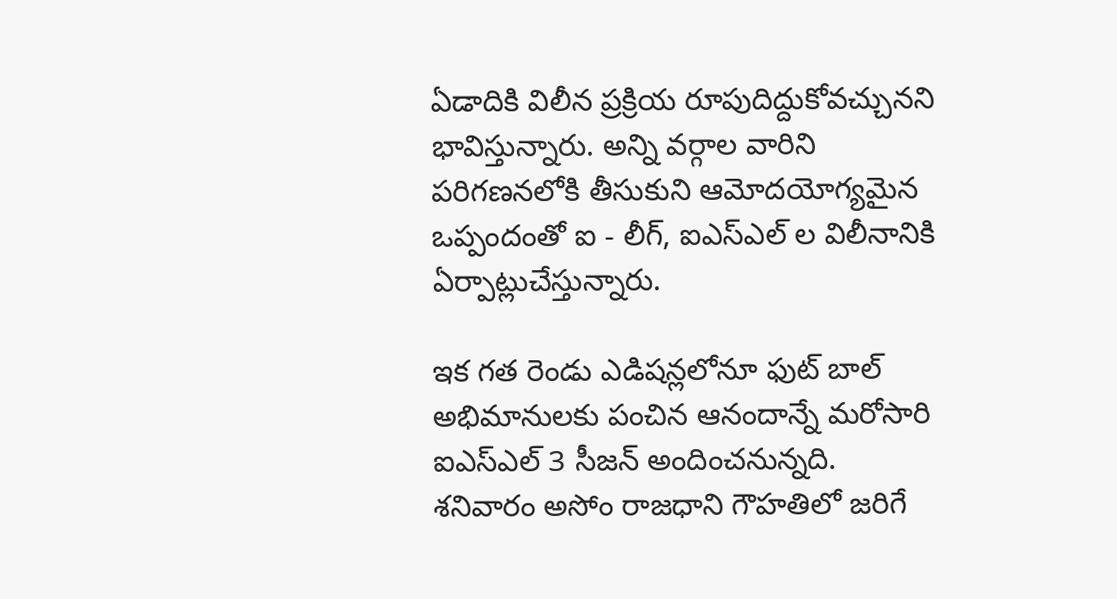ఏడాదికి విలీన ప్రక్రియ రూపుదిద్దుకోవచ్చునని భావిస్తున్నారు. అన్ని వర్గాల వారిని పరిగణనలోకి తీసుకుని ఆమోదయోగ్యమైన ఒప్పందంతో ఐ - లీగ్, ఐఎస్ఎల్ ల విలీనానికి ఏర్పాట్లుచేస్తున్నారు.

ఇక గత రెండు ఎడిషన్లలోనూ ఫుట్ బాల్ అభిమానులకు పంచిన ఆనందాన్నే మరోసారి ఐఎస్ఎల్ 3 సీజన్ అందించనున్నది. శనివారం అసోం రాజధాని గౌహతిలో జరిగే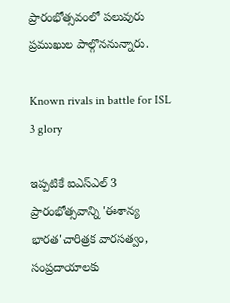ప్రారంభోత్సవంలో పలువురు ప్రముఖుల పాల్గొననున్నారు.

Known rivals in battle for ISL 3 glory

ఇప్పటికే ఐఎస్ఎల్ 3 ప్రారంభోత్సవాన్ని 'ఈశాన్య భారత'చారిత్రక వారసత్వం, సంప్రదాయాలకు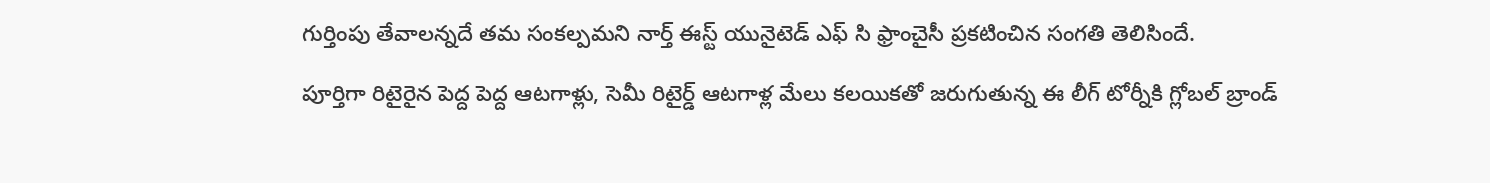గుర్తింపు తేవాలన్నదే తమ సంకల్పమని నార్త్ ఈస్ట్ యునైటెడ్ ఎఫ్ సి ఫ్రాంచైసీ ప్రకటించిన సంగతి తెలిసిందే.

పూర్తిగా రిటైరైన పెద్ద పెద్ద ఆటగాళ్లు, సెమీ రిటైర్డ్ ఆటగాళ్ల మేలు కలయికతో జరుగుతున్న ఈ లీగ్ టోర్నీకి గ్లోబల్ బ్రాండ్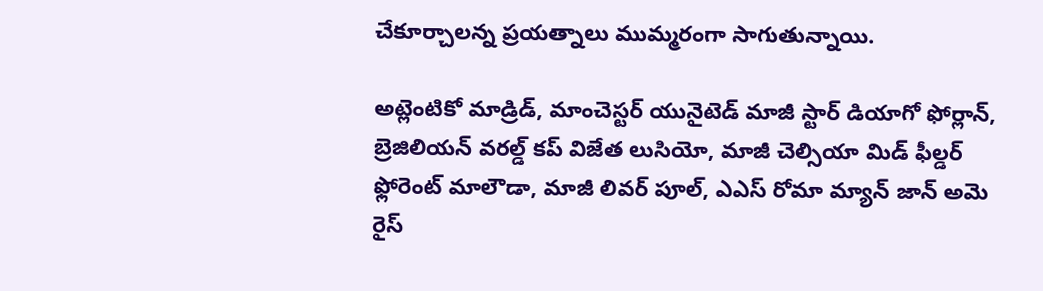చేకూర్చాలన్న ప్రయత్నాలు ముమ్మరంగా సాగుతున్నాయి.

అట్లెంటికో మాడ్రిడ్, మాంచెస్టర్ యునైటెడ్ మాజీ స్టార్ డియాగో ఫోర్లాన్, బ్రెజిలియన్ వరల్డ్ కప్ విజేత లుసియో, మాజీ చెల్సియా మిడ్ ఫీల్డర్ ఫ్లోరెంట్ మాలౌడా, మాజీ లివర్ పూల్, ఎఎస్ రోమా మ్యాన్ జాన్ అమె రైస్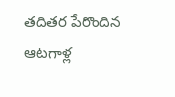తదితర పేరొందిన ఆటగాళ్ల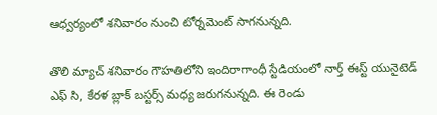ఆధ్వర్యంలో శనివారం నుంచి టోర్నమెంట్ సాగనున్నది.

తొలి మ్యాచ్ శనివారం గౌహతిలోని ఇందిరాగాంధీ స్టేడియంలో నార్త్ ఈస్ట్ యునైటెడ్ ఎఫ్ సి, కేరళ బ్లాక్ బస్టర్స్ మధ్య జరుగనున్నది. ఈ రెండు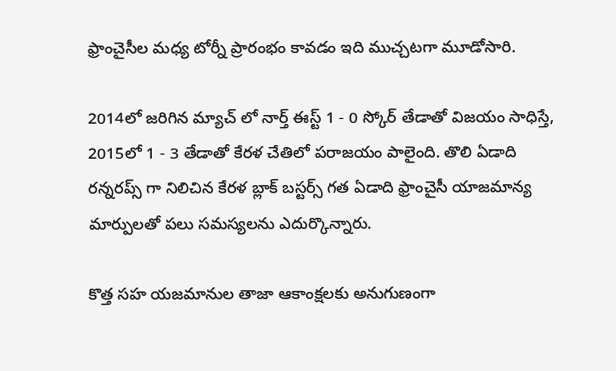ఫ్రాంచైసీల మధ్య టోర్నీ ప్రారంభం కావడం ఇది ముచ్చటగా మూడోసారి.

2014లో జరిగిన మ్యాచ్ లో నార్త్ ఈస్ట్ 1 - 0 స్కోర్ తేడాతో విజయం సాధిస్తే, 2015లో 1 - 3 తేడాతో కేరళ చేతిలో పరాజయం పాలైంది. తొలి ఏడాది రన్నరప్స్ గా నిలిచిన కేరళ బ్లాక్ బస్టర్స్ గత ఏడాది ఫ్రాంచైసీ యాజమాన్య మార్పులతో పలు సమస్యలను ఎదుర్కొన్నారు.

కొత్త సహ యజమానుల తాజా ఆకాంక్షలకు అనుగుణంగా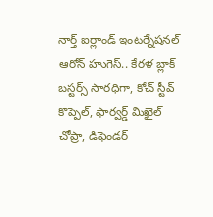నార్త్ ఐర్లాండ్ ఇంటర్నేషనల్ ఆరోన్ హుగెస్.. కేరళ బ్లాక్ బస్టర్స్ సారధిగా, కోచ్ స్టీవ్ కొప్పెల్, ఫార్వర్డ్ మిఖైల్ చోప్రా, డిఫెండర్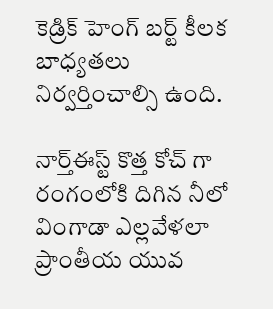కెడ్రిక్ హెంగ్ బర్ట్ కీలక బాధ్యతలు నిర్వర్తించాల్సి ఉంది.

నార్త్ఈస్ట్ కొత్త కోచ్ గా రంగంలోకి దిగిన నీలో వింగాడా ఎల్లవేళలా ప్రాంతీయ యువ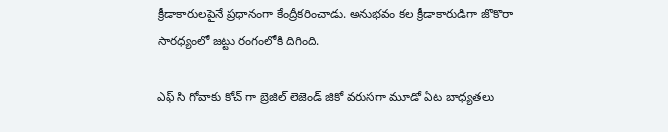క్రీడాకారులపైనే ప్రధానంగా కేంద్రీకరించాడు. అనుభవం కల క్రీడాకారుడిగా జొకొరా సారధ్యంలో జట్టు రంగంలోకి దిగింది.

ఎఫ్ సి గోవాకు కోచ్ గా బ్రెజిల్ లెజెండ్ జికో వరుసగా మూడో ఏట బాధ్యతలు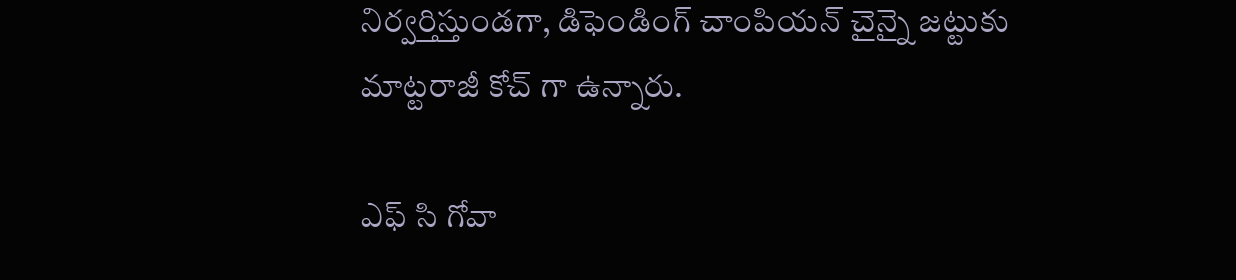నిర్వర్తిస్తుండగా, డిఫెండింగ్ చాంపియన్ చైన్నై జట్టుకు మాట్టరాజీ కోచ్ గా ఉన్నారు.

ఎఫ్ సి గోవా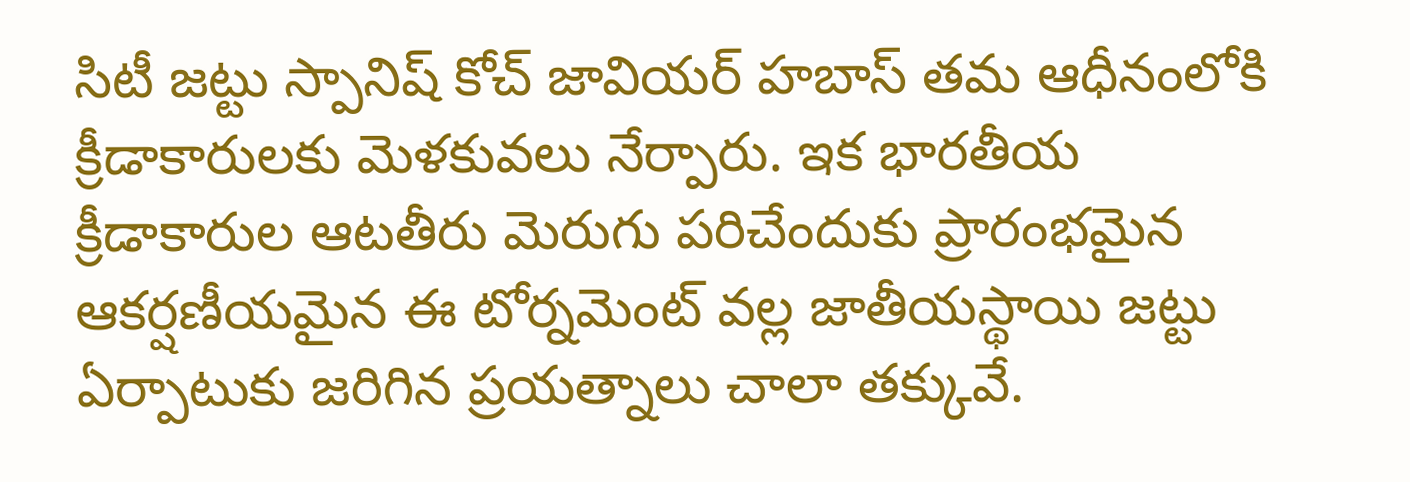సిటీ జట్టు స్పానిష్ కోచ్ జావియర్ హబాస్ తమ ఆధీనంలోకి క్రీడాకారులకు మెళకువలు నేర్పారు. ఇక భారతీయ క్రీడాకారుల ఆటతీరు మెరుగు పరిచేందుకు ప్రారంభమైన ఆకర్షణీయమైన ఈ టోర్నమెంట్ వల్ల జాతీయస్థాయి జట్టు ఏర్పాటుకు జరిగిన ప్రయత్నాలు చాలా తక్కువే.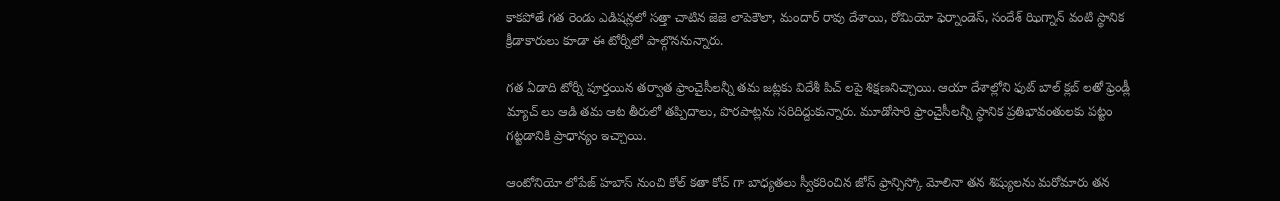కాకపోతే గత రెండు ఎడిషన్లలో సత్తా చాటిన జెజె లాపెకౌలా, మందార్ రావు దేశాయి, రోమియో ఫెర్నాండెస్, సందేశ్ ఝిగ్నాన్ వంటి స్థానిక క్రీడాకారులు కూడా ఈ టోర్నీలో పాల్గొననున్నారు.

గత ఏడాది టోర్నీ పూర్తయిన తర్వాత ఫ్రాంచైసీలన్నీ తమ జట్లకు విదేశీ పిచ్ లపై శిక్షణనిచ్చాయి. ఆయా దేశాల్లోని ఫుట్ బాల్ క్లబ్ లతో ఫ్రెండ్లీ మ్యాచ్ లు ఆడి తమ ఆట తీరులో తప్పిదాలు, పొరపాట్లను సరిదిద్దుకున్నారు. మూడోసారి ఫ్రాంచైసీలన్నీ స్థానిక ప్రతిభావంతులకు పట్టం గట్టడానికి ప్రాధాన్యం ఇచ్చాయి.

ఆంటోనియో లోపేజ్ హబాస్ నుంచి కోల్ కతా కోచ్ గా బాధ్యతలు స్వీకరించిన జోస్ ఫ్రాన్సిస్కో మోలినా తన శిష్యులను మరోమారు తన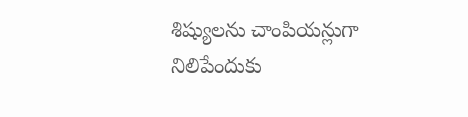శిష్యులను చాంపియన్లుగా నిలిపేందుకు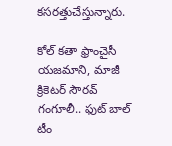కసరత్తుచేస్తున్నారు.

కోల్ కతా ఫ్రాంచైసీ యజమాని, మాజీ క్రికెటర్ సౌరవ్ గంగూలీ.. ఫుట్ బాల్ టీం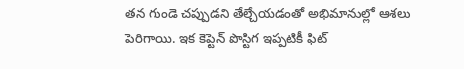తన గుండె చప్పుడని తేల్చేయడంతో అభిమానుల్లో ఆశలు పెరిగాయి. ఇక కెప్టెన్ పొస్టిగ ఇప్పటికీ ఫిట్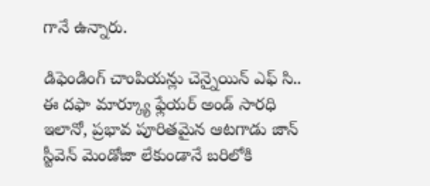గానే ఉన్నారు.

డిఫెండింగ్ చాంపియన్లు చెన్నైయిన్ ఎఫ్ సి.. ఈ దఫా మార్క్యూ ఫ్లేయర్ అండ్ సారధి ఇలానో, ప్రభావ పూరితమైన ఆటగాడు జాన్ స్టీవెన్ మెండోజా లేకుండానే బరిలోకి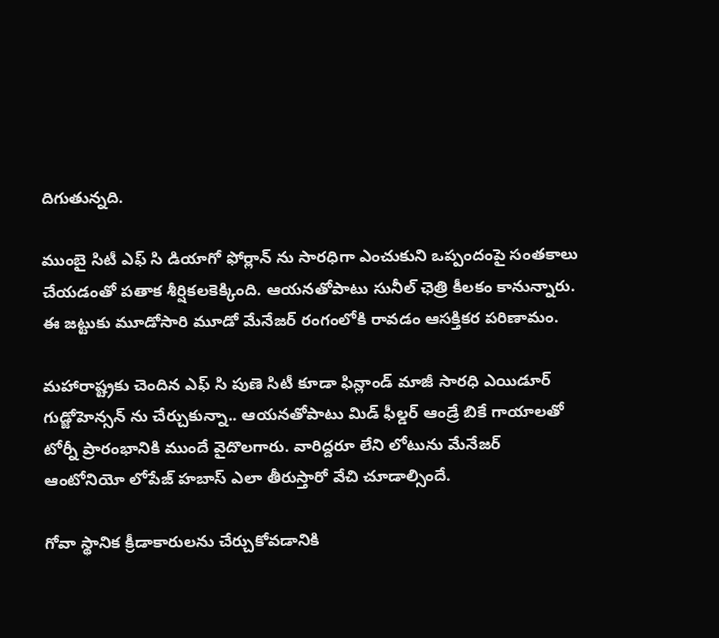దిగుతున్నది.

ముంబై సిటీ ఎఫ్ సి డియాగో ఫోర్లాన్ ను సారధిగా ఎంచుకుని ఒప్పందంపై సంతకాలు చేయడంతో పతాక శీర్షికలకెక్కింది. ఆయనతోపాటు సునీల్ ఛెత్రి కీలకం కానున్నారు. ఈ జట్టుకు మూడోసారి మూడో మేనేజర్ రంగంలోకి రావడం ఆసక్తికర పరిణామం.

మహారాష్ట్రకు చెందిన ఎఫ్ సి పుణె సిటీ కూడా ఫిన్లాండ్ మాజీ సారధి ఎయిడూర్ గుడ్జోహెన్సన్ ను చేర్చుకున్నా.. ఆయనతోపాటు మిడ్ ఫీల్డర్ ఆండ్రే బికే గాయాలతో టోర్నీ ప్రారంభానికి ముందే వైదొలగారు. వారిద్దరూ లేని లోటును మేనేజర్ ఆంటోనియో లోపేజ్ హబాస్ ఎలా తీరుస్తారో వేచి చూడాల్సిందే.

గోవా స్థానిక క్రీడాకారులను చేర్చుకోవడానికి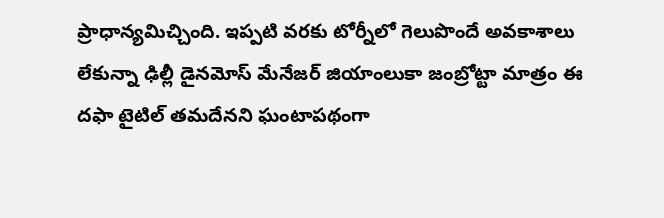ప్రాధాన్యమిచ్చింది. ఇప్పటి వరకు టోర్నీలో గెలుపొందే అవకాశాలు లేకున్నా ఢిల్లీ డైనమోస్ మేనేజర్ జియాంలుకా జంబ్రోట్టా మాత్రం ఈ దఫా టైటిల్ తమదేనని ఘంటాపథంగా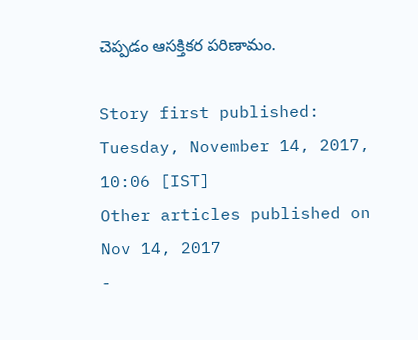చెప్పడం ఆసక్తికర పరిణామం.

Story first published: Tuesday, November 14, 2017, 10:06 [IST]
Other articles published on Nov 14, 2017
-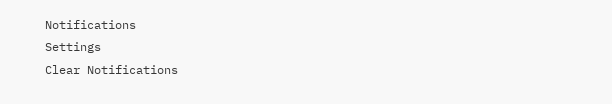Notifications
Settings
Clear Notifications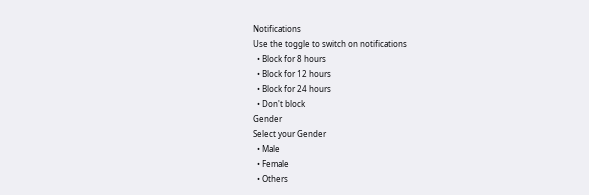Notifications
Use the toggle to switch on notifications
  • Block for 8 hours
  • Block for 12 hours
  • Block for 24 hours
  • Don't block
Gender
Select your Gender
  • Male
  • Female
  • Others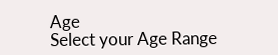Age
Select your Age Range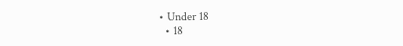• Under 18
  • 18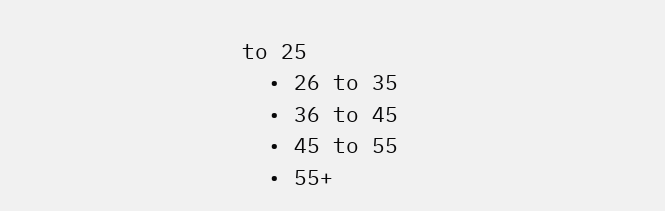to 25
  • 26 to 35
  • 36 to 45
  • 45 to 55
  • 55+